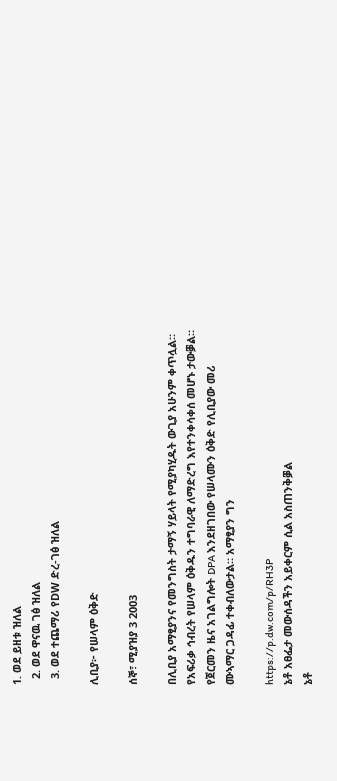1. ወደ ይዘቱ ዝለል
  2. ወደ ዋናዉ ገፅ ዝለል
  3. ወደ ተጨማሪ የDW ድረ-ገፅ ዝለል

ሊቢያ፦ የሠላም ዕቅድ

ሰኞ፣ ሚያዝያ 3 2003

በሊቢያ አማፂያንና የመንግስት ታማኝ ሃይላት የሚያካሂዱት ውጊያ አሁንም ቀጥሏል። የአፍሪቃ ኅብረት የሠላም ዕቅዱን ተግባራዊ ለማድረግ እየተንቀሳቀሰ መሆኑ ታውቓል። የጀርመን ዜና አገልግሎት DPA እንደዘገበው የሠላሙን ዕቅድ የሊቢያው መሪ ሙኣማር ጋዳፊ ተቀብለውታል። አማፂያን ግን

https://p.dw.com/p/RH3P
ኔቶ አፀፌታ መውሰዳችን አይቀርም ሲል አስጠንቅቓል
ኔቶ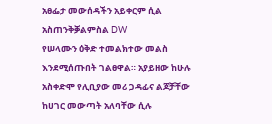አፀፌታ መውሰዳችን አይቀርም ሲል አስጠንቅቓልምስል DW
የሠላሙን ዕቅድ ተመልክተው መልስ እንደሚሰጡበት ገልፀዋል። አያይዘው ከሁሉ አስቀድሞ የሊቢያው መሪ ጋዳፊና ልጆቻቸው ከሀገር መውጣት አለባቸው ሲሉ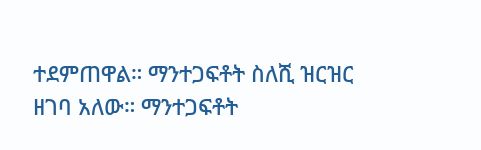ተደምጠዋል። ማንተጋፍቶት ስለሺ ዝርዝር ዘገባ አለው። ማንተጋፍቶት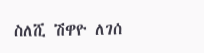ስለሺ ሽዋዮ ለገሰ